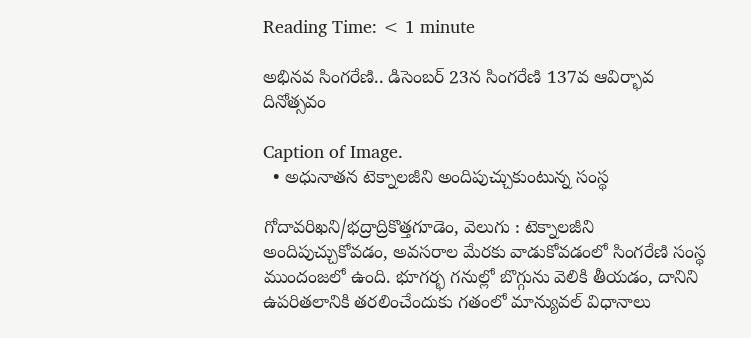Reading Time: < 1 minute

అభినవ సింగరేణి.. డిసెంబర్ 23న సింగరేణి 137వ ఆవిర్భావ దినోత్సవం

Caption of Image.
  • అధునాతన టెక్నాలజీని అందిపుచ్చుకుంటున్న సంస్థ

గోదావరిఖని/భద్రాద్రికొత్తగూడెం, వెలుగు : టెక్నాలజీని అందిపుచ్చుకోవడం, అవసరాల మేరకు వాడుకోవడంలో సింగరేణి సంస్థ ముందంజలో ఉంది. భూగర్భ గనుల్లో బొగ్గును వెలికి తీయడం, దానిని ఉపరితలానికి తరలించేందుకు గతంలో మాన్యువల్‌‌ విధానాలు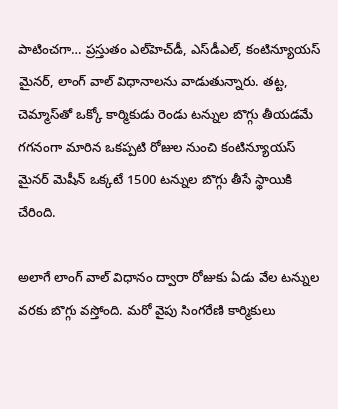పాటించగా… ప్రస్తుతం ఎల్‌‌హెచ్‌‌డీ, ఎస్‌‌డీఎల్‌‌, కంటిన్యూయస్‌‌ మైనర్‌‌, లాంగ్‌‌ వాల్‌‌ విధానాలను వాడుతున్నారు. తట్ట, చెమ్మాస్‌‌తో ఒక్కో కార్మికుడు రెండు టన్నుల బొగ్గు తీయడమే గగనంగా మారిన ఒకప్పటి రోజుల నుంచి కంటిన్యూయస్‌‌ మైనర్‌‌ మెషీన్‌‌ ఒక్కటే 1500 టన్నుల బొగ్గు తీసే స్థాయికి చేరింది.

అలాగే లాంగ్‌‌ వాల్‌‌ విధానం ద్వారా రోజుకు ఏడు వేల టన్నుల వరకు బొగ్గు వస్తోంది. మరో వైపు సింగరేణి కార్మికులు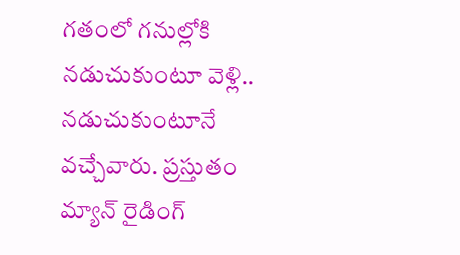గతంలో గనుల్లోకి నడుచుకుంటూ వెళ్లి.. నడుచుకుంటూనే వచ్చేవారు. ప్రస్తుతం మ్యాన్‌‌ రైడింగ్‌‌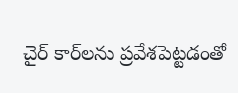చైర్‌‌ కార్‌‌లను ప్రవేశపెట్టడంతో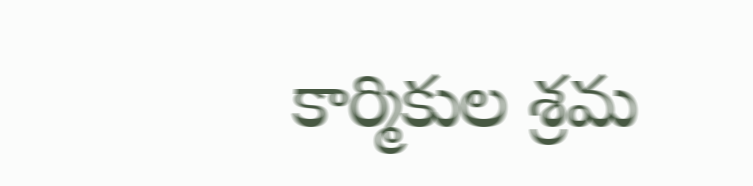కార్మికుల శ్రమ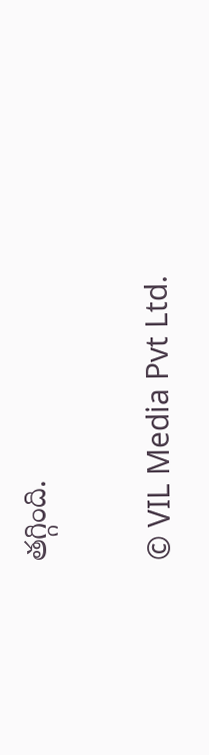తగ్గింది.

© VIL Media Pvt Ltd.